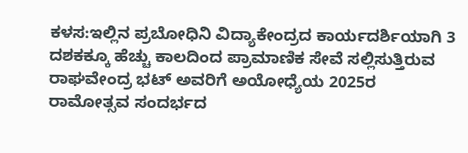ಕಳಸ:ಇಲ್ಲಿನ ಪ್ರಬೋಧಿನಿ ವಿದ್ಯಾಕೇಂದ್ರದ ಕಾರ್ಯದರ್ಶಿಯಾಗಿ 3 ದಶಕಕ್ಕೂ ಹೆಚ್ಚು ಕಾಲದಿಂದ ಪ್ರಾಮಾಣಿಕ ಸೇವೆ ಸಲ್ಲಿಸುತ್ತಿರುವ ರಾಘವೇಂದ್ರ ಭಟ್ ಅವರಿಗೆ ಅಯೋಧ್ಯೆಯ 2025ರ ರಾಮೋತ್ಸವ ಸಂದರ್ಭದ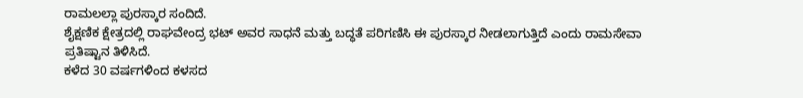ರಾಮಲಲ್ಲಾ ಪುರಸ್ಕಾರ ಸಂದಿದೆ.
ಶೈಕ್ಷಣಿಕ ಕ್ಷೇತ್ರದಲ್ಲಿ ರಾಘವೇಂದ್ರ ಭಟ್ ಅವರ ಸಾಧನೆ ಮತ್ತು ಬದ್ಧತೆ ಪರಿಗಣಿಸಿ ಈ ಪುರಸ್ಕಾರ ನೀಡಲಾಗುತ್ತಿದೆ ಎಂದು ರಾಮಸೇವಾ ಪ್ರತಿಷ್ಟಾನ ತಿಳಿಸಿದೆ.
ಕಳೆದ 30 ವರ್ಷಗಳಿಂದ ಕಳಸದ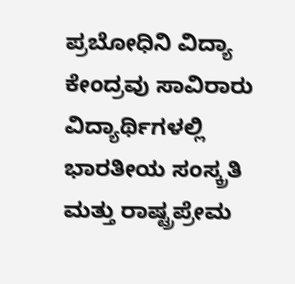ಪ್ರಬೋಧಿನಿ ವಿದ್ಯಾ ಕೇಂದ್ರವು ಸಾವಿರಾರು ವಿದ್ಯಾರ್ಥಿಗಳಲ್ಲಿ ಭಾರತೀಯ ಸಂಸ್ಕ್ರತಿ ಮತ್ತು ರಾಷ್ಟ್ರಪ್ರೇಮ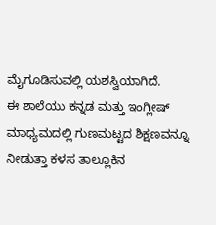ಮೈಗೂಡಿಸುವಲ್ಲಿ ಯಶಸ್ವಿಯಾಗಿದೆ.
ಈ ಶಾಲೆಯು ಕನ್ನಡ ಮತ್ತು ಇಂಗ್ಲೀಷ್ ಮಾಧ್ಯಮದಲ್ಲಿ ಗುಣಮಟ್ಟದ ಶಿಕ್ಷಣವನ್ನೂ ನೀಡುತ್ತಾ ಕಳಸ ತಾಲ್ಲೂಕಿನ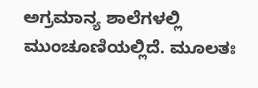ಅಗ್ರಮಾನ್ಯ ಶಾಲೆಗಳಲ್ಲಿ ಮುಂಚೂಣಿಯಲ್ಲಿದೆ. ಮೂಲತಃ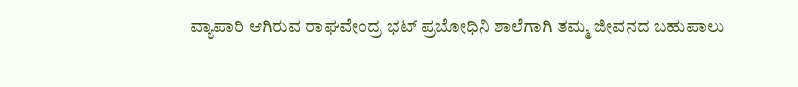ವ್ಯಾಪಾರಿ ಆಗಿರುವ ರಾಘವೇಂದ್ರ ಭಟ್ ಪ್ರಬೋಧಿನಿ ಶಾಲೆಗಾಗಿ ತಮ್ಮ ಜೀವನದ ಬಹುಪಾಲು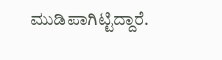ಮುಡಿಪಾಗಿಟ್ಟಿದ್ದಾರೆ.